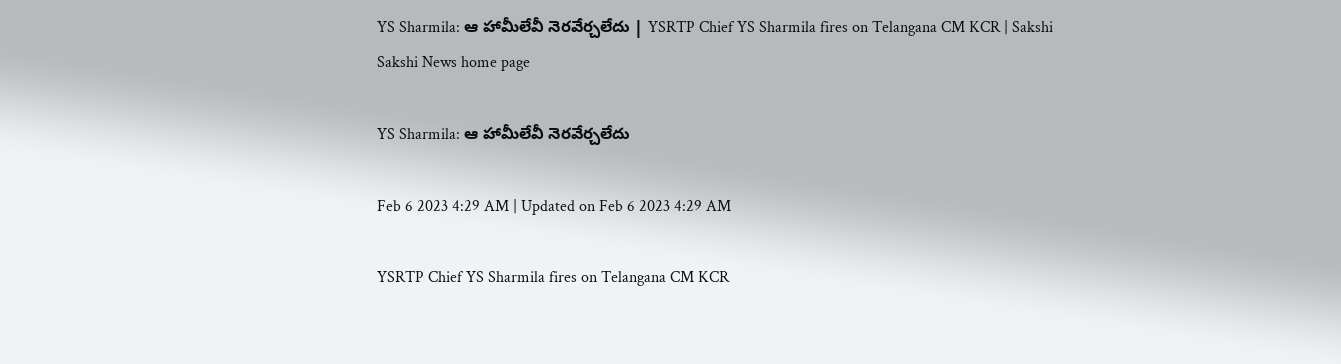YS Sharmila: ఆ హామీలేవీ నెరవేర్చలేదు | YSRTP Chief YS Sharmila fires on Telangana CM KCR | Sakshi
Sakshi News home page

YS Sharmila: ఆ హామీలేవీ నెరవేర్చలేదు

Feb 6 2023 4:29 AM | Updated on Feb 6 2023 4:29 AM

YSRTP Chief YS Sharmila fires on Telangana CM KCR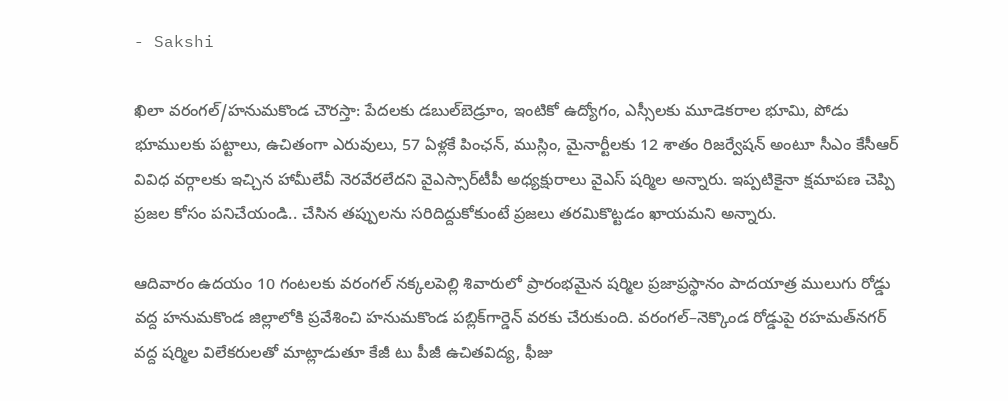- Sakshi

ఖిలా వరంగల్‌/హనుమకొండ చౌరస్తా: పేదలకు డబుల్‌బెడ్రూం, ఇంటికో ఉద్యోగం, ఎస్సీలకు మూడెకరాల భూమి, పోడు భూములకు పట్టాలు, ఉచితంగా ఎరువులు, 57 ఏళ్లకే పింఛన్, ముస్లిం, మైనార్టీలకు 12 శాతం రిజర్వేషన్‌ అంటూ సీఎం కేసీఆర్‌ వివిధ వర్గాలకు ఇచ్చిన హామీలేవీ నెరవేరలేదని వైఎస్సార్‌టీపీ అధ్యక్షురాలు వైఎస్‌ షర్మిల అన్నారు. ఇప్పటికైనా క్షమాపణ చెప్పి ప్రజల కోసం పనిచేయండి.. చేసిన తప్పులను సరిదిద్దుకోకుంటే ప్రజలు తరమికొట్టడం ఖాయమని అన్నారు.

ఆదివారం ఉదయం 10 గంటలకు వరంగల్‌ నక్కలపెల్లి శివారులో ప్రారంభమైన షర్మిల ప్రజాప్రస్థానం పాదయాత్ర ములుగు రోడ్డు వద్ద హనుమకొండ జిల్లాలోకి ప్రవేశించి హనుమకొండ పబ్లిక్‌గార్డెన్‌ వరకు చేరుకుంది. వరంగల్‌–నెక్కొండ రోడ్డుపై రహమత్‌నగర్‌ వద్ద షర్మిల విలేకరులతో మాట్లాడుతూ కేజీ టు పీజీ ఉచితవిద్య, ఫీజు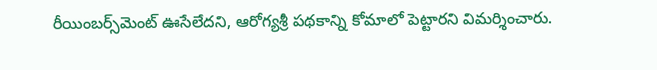రీయింబర్స్‌మెంట్‌ ఊసేలేదని, ఆరోగ్యశ్రీ పథకాన్ని కోమాలో పెట్టారని విమర్శించారు.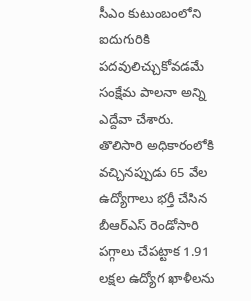సీఎం కుటుంబంలోని ఐదుగురికి పదవులిచ్చుకోవడమే సంక్షేమ పాలనా అన్ని ఎద్దేవా చేశారు. తొలిసారి అధికారంలోకి వచ్చినప్పుడు 65 వేల ఉద్యోగాలు భర్తీ చేసిన బీఆర్‌ఎస్‌ రెండోసారి పగ్గాలు చేపట్టాక 1.91 లక్షల ఉద్యోగ ఖాళీలను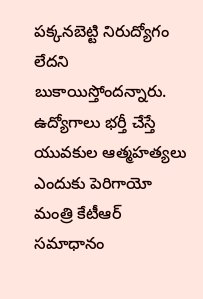పక్కనబెట్టి నిరుద్యోగం లేదని బుకాయిస్తోందన్నారు. ఉద్యోగాలు భర్తీ చేస్తే యువకుల ఆత్మహత్యలు ఎందుకు పెరిగాయో మంత్రి కేటీఆర్‌ సమాధానం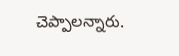చెప్పాలన్నారు.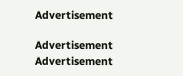Advertisement

Advertisement
Advertisement